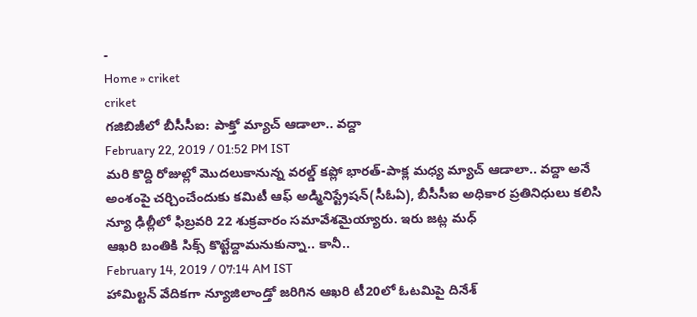-
Home » criket
criket
గజిబిజీలో బీసీసీఐ: పాక్తో మ్యాచ్ ఆడాలా.. వద్దా
February 22, 2019 / 01:52 PM IST
మరి కొద్ది రోజుల్లో మొదలుకానున్న వరల్డ్ కప్లో భారత్-పాక్ల మధ్య మ్యాచ్ ఆడాలా.. వద్దా అనే అంశంపై చర్చించేందుకు కమిటీ ఆఫ్ అడ్మినిస్ట్రేషన్(సీఓఏ), బీసీసీఐ అధికార ప్రతినిధులు కలిసి న్యూ ఢిల్లీలో ఫిబ్రవరి 22 శుక్రవారం సమావేశమైయ్యారు. ఇరు జట్ల మధ్
ఆఖరి బంతికి సిక్స్ కొట్టేద్దామనుకున్నా.. కానీ..
February 14, 2019 / 07:14 AM IST
హామిల్టన్ వేదికగా న్యూజిలాండ్తో జరిగిన ఆఖరి టీ20లో ఓటమిపై దినేశ్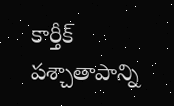కార్తీక్ పశ్చాతాపాన్ని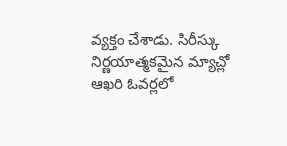వ్యక్తం చేశాడు. సిరీస్కు నిర్ణయాత్మకమైన మ్యాచ్లో ఆఖరి ఓవర్లలో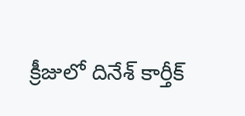క్రీజులో దినేశ్ కార్తీక్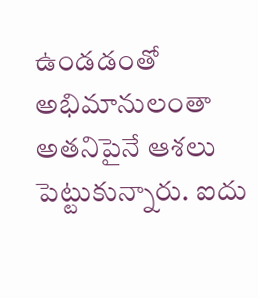ఉండడంతో అభిమానులంతా అతనిపైనే ఆశలు పెట్టుకున్నారు. ఐదు